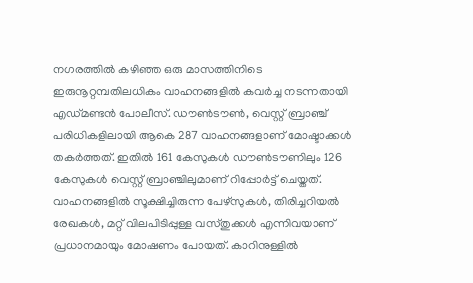നഗരത്തിൽ കഴിഞ്ഞ ഒരു മാസത്തിനിടെ ഇരുനൂറ്റമ്പതിലധികം വാഹനങ്ങളിൽ കവർച്ച നടന്നതായി എഡ്മണ്ടൻ പോലീസ്. ഡൗൺടൗൺ, വെസ്റ്റ് ബ്രാഞ്ച് പരിധികളിലായി ആകെ 287 വാഹനങ്ങളാണ് മോഷ്ടാക്കൾ തകർത്തത്. ഇതിൽ 161 കേസുകൾ ഡൗൺടൗണിലും 126 കേസുകൾ വെസ്റ്റ് ബ്രാഞ്ചിലുമാണ് റിപ്പോർട്ട് ചെയ്തത്.
വാഹനങ്ങളിൽ സൂക്ഷിച്ചിരുന്ന പേഴ്സുകൾ, തിരിച്ചറിയൽ രേഖകൾ, മറ്റ് വിലപിടിപ്പുള്ള വസ്തുക്കൾ എന്നിവയാണ് പ്രധാനമായും മോഷണം പോയത്. കാറിനുള്ളിൽ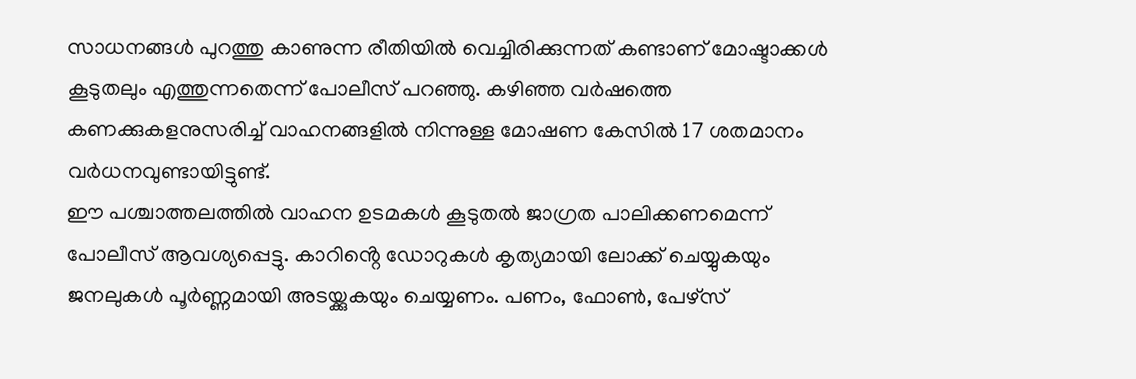സാധനങ്ങൾ പുറത്തു കാണുന്ന രീതിയിൽ വെച്ചിരിക്കുന്നത് കണ്ടാണ് മോഷ്ടാക്കൾ കൂടുതലും എത്തുന്നതെന്ന് പോലീസ് പറഞ്ഞു. കഴിഞ്ഞ വർഷത്തെ കണക്കുകളനുസരിച്ച് വാഹനങ്ങളിൽ നിന്നുള്ള മോഷണ കേസിൽ 17 ശതമാനം വർധനവുണ്ടായിട്ടുണ്ട്.
ഈ പശ്ചാത്തലത്തിൽ വാഹന ഉടമകൾ കൂടുതൽ ജാഗ്രത പാലിക്കണമെന്ന് പോലീസ് ആവശ്യപ്പെട്ടു. കാറിൻ്റെ ഡോറുകൾ കൃത്യമായി ലോക്ക് ചെയ്യുകയും ജനലുകൾ പൂർണ്ണമായി അടയ്ക്കുകയും ചെയ്യണം. പണം, ഫോൺ, പേഴ്സ്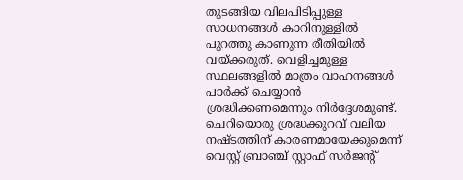തുടങ്ങിയ വിലപിടിപ്പുള്ള സാധനങ്ങൾ കാറിനുള്ളിൽ പുറത്തു കാണുന്ന രീതിയിൽ വയ്ക്കരുത്. വെളിച്ചമുള്ള സ്ഥലങ്ങളിൽ മാത്രം വാഹനങ്ങൾ പാർക്ക് ചെയ്യാൻ ശ്രദ്ധിക്കണമെന്നും നിർദ്ദേശമുണ്ട്.
ചെറിയൊരു ശ്രദ്ധക്കുറവ് വലിയ നഷ്ടത്തിന് കാരണമായേക്കുമെന്ന് വെസ്റ്റ് ബ്രാഞ്ച് സ്റ്റാഫ് സർജൻ്റ്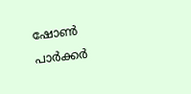ഷോൺ പാർക്കർ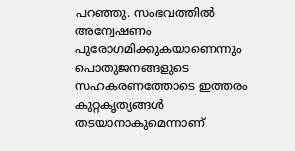പറഞ്ഞു. സംഭവത്തിൽ അന്വേഷണം പുരോഗമിക്കുകയാണെന്നും പൊതുജനങ്ങളുടെ സഹകരണത്തോടെ ഇത്തരം കുറ്റകൃത്യങ്ങൾ തടയാനാകുമെന്നാണ്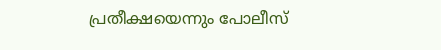പ്രതീക്ഷയെന്നും പോലീസ്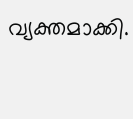വ്യക്തമാക്കി.